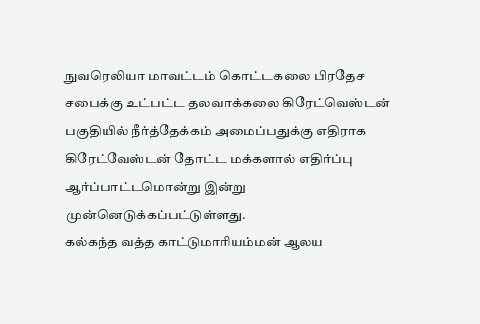நுவரெலியா மாவட்டம் கொட்டகலை பிரதேச சபைக்கு உட்பட்ட தலவாக்கலை கிரேட்வெஸ்டன் பகுதியில் நீர்த்தேக்கம் அமைப்பதுக்கு எதிராக கிரேட்வேஸ்டன் தோட்ட மக்களால் எதிர்ப்பு ஆர்ப்பாட்டமொன்று இன்று முன்னெடுக்கப்பட்டுள்ளது.
கல்கந்த வத்த காட்டுமாரியம்மன் ஆலய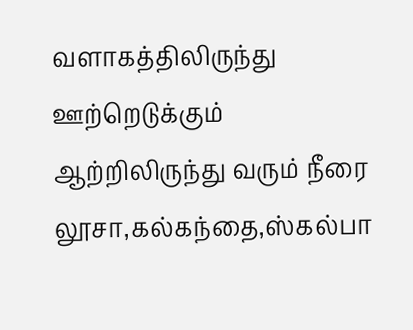வளாகத்திலிருந்து ஊற்றெடுக்கும் ஆற்றிலிருந்து வரும் நீரை லூசா,கல்கந்தை,ஸ்கல்பா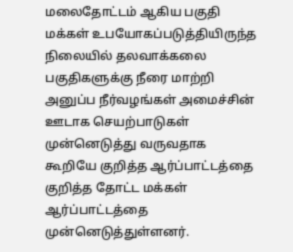மலைதோட்டம் ஆகிய பகுதி மக்கள் உபயோகப்படுத்தியிருந்த நிலையில் தலவாக்கலை பகுதிகளுக்கு நீரை மாற்றி அனுப்ப நீர்வழங்கள் அமைச்சின் ஊடாக செயற்பாடுகள் முன்னெடுத்து வருவதாக கூறியே குறித்த ஆர்ப்பாட்டத்தை குறித்த தோட்ட மக்கள் ஆர்ப்பாட்டத்தை முன்னெடுத்துள்ளனர்.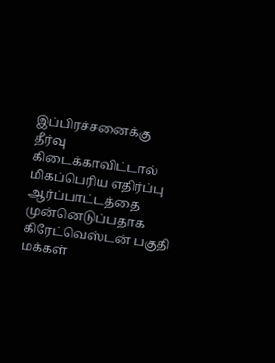இப்பிரச்சனைக்கு தீர்வு கிடைக்காவிட்டால் மிகப்பெரிய எதிர்ப்பு ஆர்ப்பாட்டத்தை முன்னெடுப்பதாக கிரேட்வெஸ்டன் பகுதி மக்கள்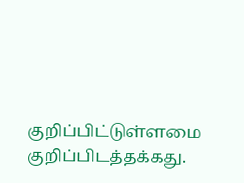குறிப்பிட்டுள்ளமை குறிப்பிடத்தக்கது.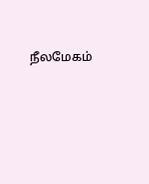நீலமேகம்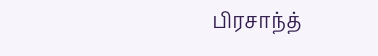பிரசாந்த்